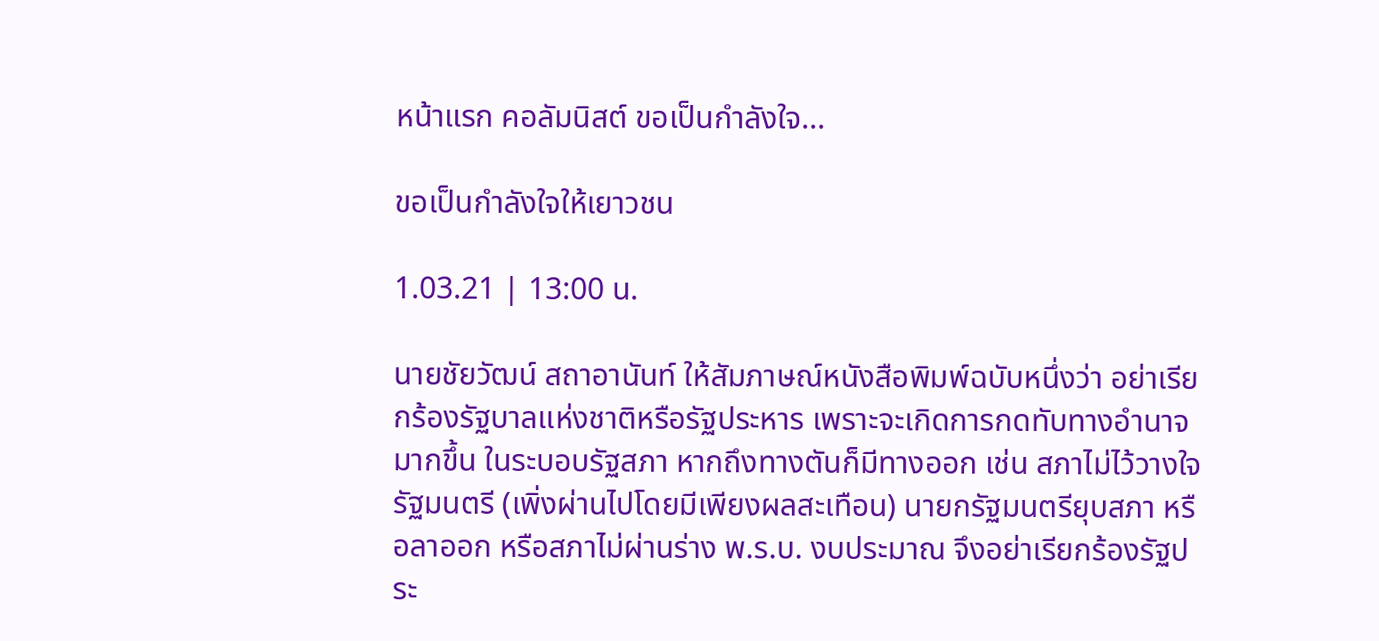หน้าแรก คอลัมนิสต์ ขอเป็นกำลังใจ...

ขอเป็นกำลังใจให้เยาวชน

1.03.21 | 13:00 น.

นายชัยวัฒน์ สถาอานันท์ ให้สัมภาษณ์หนังสือพิมพ์ฉบับหนึ่งว่า อย่าเรียกร้องรัฐบาลแห่งชาติหรือรัฐประหาร เพราะจะเกิดการกดทับทางอำนาจมากขึ้น ในระบอบรัฐสภา หากถึงทางตันก็มีทางออก เช่น สภาไม่ไว้วางใจรัฐมนตรี (เพิ่งผ่านไปโดยมีเพียงผลสะเทือน) นายกรัฐมนตรียุบสภา หรือลาออก หรือสภาไม่ผ่านร่าง พ.ร.บ. งบประมาณ จึงอย่าเรียกร้องรัฐประ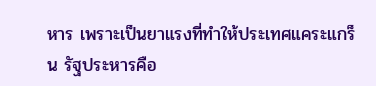หาร เพราะเป็นยาแรงที่ทำให้ประเทศแคระแกร็น รัฐประหารคือ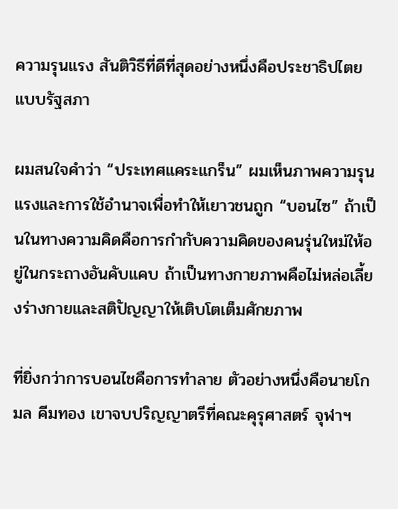ความรุนแรง สันติวิธีที่ดีที่สุดอย่างหนึ่งคือประชาธิปไตยแบบรัฐสภา

ผมสนใจคำว่า “ประเทศแคระแกร็น” ผมเห็นภาพความรุนแรงและการใช้อำนาจเพื่อทำให้เยาวชนถูก “บอนไซ” ถ้าเป็นในทางความคิดคือการกำกับความคิดของคนรุ่นใหม่ให้อยู่ในกระถางอันคับแคบ ถ้าเป็นทางกายภาพคือไม่หล่อเลี้ยงร่างกายและสติปัญญาให้เติบโตเต็มศักยภาพ

ที่ยิ่งกว่าการบอนไชคือการทำลาย ตัวอย่างหนึ่งคือนายโกมล คีมทอง เขาจบปริญญาตรีที่คณะคุรุศาสตร์ จุฬาฯ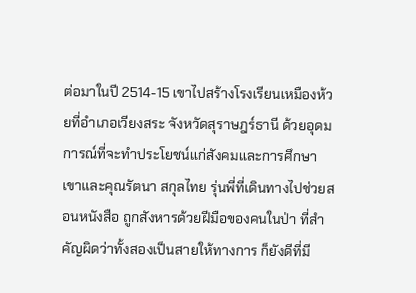ต่อมาในปี 2514-15 เขาไปสร้างโรงเรียนเหมืองห้วยที่อำเภอเวียงสระ จังหวัดสุราษฎร์ธานี ด้วยอุดมการณ์ที่จะทำประโยชน์แก่สังคมและการศึกษา เขาและคุณรัตนา สกุลไทย รุ่นพี่ที่เดินทางไปช่วยสอนหนังสือ ถูกสังหารด้วยฝีมือของคนในป่า ที่สำคัญผิดว่าทั้งสองเป็นสายให้ทางการ ก็ยังดีที่มี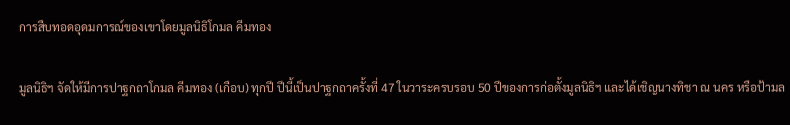การสืบทอดอุดมการณ์ของเขาโดยมูลนิธิโกมล คีมทอง

มูลนิธิฯ จัดให้มีการปาฐกถาโกมล คีมทอง (เกือบ) ทุกปี ปีนี้เป็นปาฐกถาครั้งที่ 47 ในวาระครบรอบ 50 ปีของการก่อตั้งมูลนิธิฯ และได้เชิญนางทิชา ณ นคร หรือป้ามล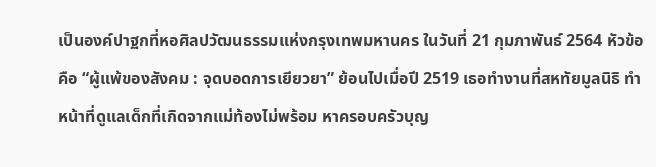เป็นองค์ปาฐกที่หอศิลปวัฒนธรรมแห่งกรุงเทพมหานคร ในวันที่ 21 กุมภาพันธ์ 2564 หัวข้อคือ “ผู้แพ้ของสังคม : จุดบอดการเยียวยา” ย้อนไปเมื่อปี 2519 เธอทำงานที่สหทัยมูลนิธิ ทำหน้าที่ดูแลเด็กที่เกิดจากแม่ท้องไม่พร้อม หาครอบครัวบุญ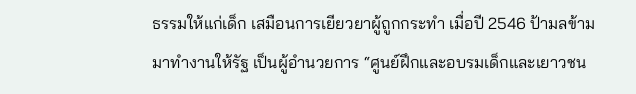ธรรมให้แก่เด็ก เสมือนการเยียวยาผู้ถูกกระทำ เมื่อปี 2546 ป้ามลข้ามมาทำงานให้รัฐ เป็นผู้อำนวยการ “ศูนย์ฝึกและอบรมเด็กและเยาวชน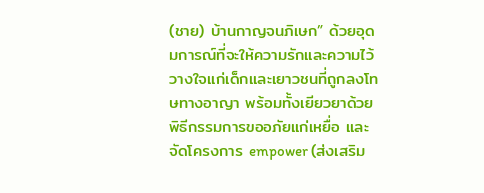(ชาย) บ้านกาญจนภิเษก” ด้วยอุดมการณ์ที่จะให้ความรักและความไว้วางใจแก่เด็กและเยาวชนที่ถูกลงโทษทางอาญา พร้อมทั้งเยียวยาด้วยพิธีกรรมการขออภัยแก่เหยื่อ และจัดโครงการ empower (ส่งเสริม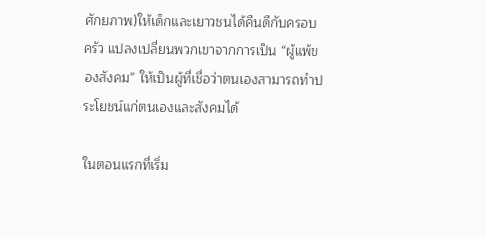ศักยภาพ)ให้เด็กและเยาวชนได้คืนดีกับครอบครัว แปลงเปลี่ยนพวกเขาจากการเป็น “ผู้แพ้ของสังคม” ให้เป็นผู้ที่เชื่อว่าตนเองสามารถทำประโยชน์แก่ตนเองและสังคมได้

ในตอนแรกที่เริ่ม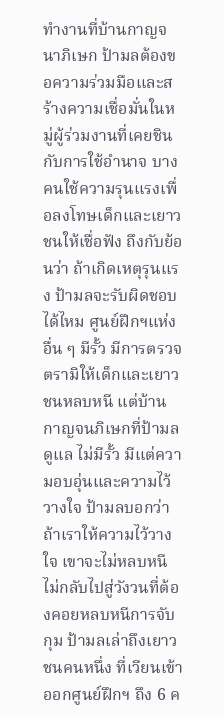ทำงานที่บ้านกาญจนาภิเษก ป้ามลต้องขอความร่วมมือและสร้างความเชื่อมั่นในหมู่ผู้ร่วมงานที่เคยชินกับการใช้อำนาจ บางคนใช้ความรุนแรงเพื่อลงโทษเด็กและเยาวชนให้เชื่อฟัง ถึงกับย้อนว่า ถ้าเกิดเหตุรุนแรง ป้ามลจะรับผิดชอบได้ไหม ศูนย์ฝึกฯแห่งอื่น ๆ มีรั้ว มีการตรวจตรามิให้เด็กและเยาวชนหลบหนี แต่บ้านกาญจนภิเษกที่ป้ามลดูแล ไม่มีรั้ว มีแต่ความอบอุ่นและความไว้วางใจ ป้ามลบอกว่า ถ้าเราให้ความไว้วางใจ เขาจะไม่หลบหนี ไม่กลับไปสู่วังวนที่ต้องคอยหลบหนีการจับกุม ป้ามลเล่าถึงเยาวชนคนหนึ่ง ที่เวียนเข้าออกศูนย์ฝึกฯ ถึง 6 ค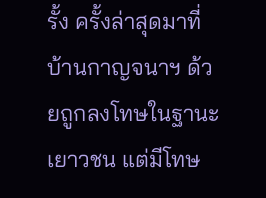รั้ง ครั้งล่าสุดมาที่บ้านกาญจนาฯ ด้วยถูกลงโทษในฐานะเยาวชน แต่มีโทษ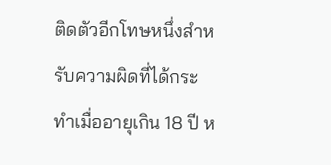ติดตัวอีกโทษหนึ่งสำหรับความผิดที่ได้กระทำเมื่ออายุเกิน 18 ปี ห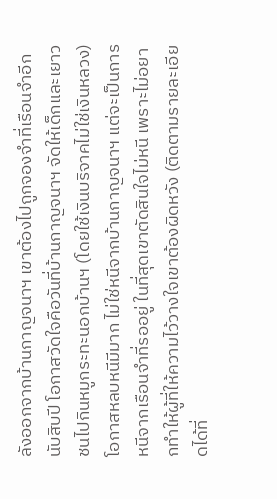ลังออกจากบ้านกาญจนาฯ เขาต้องไปถูกจองจำที่เรือนจำอีกนับสิบปี โอกาสวัดใจคือวันที่บ้านกาญจนาฯ จัดให้เด็กและเยาวชนไปกินหมูกระทะนอกบ้านฯ (โดยใช้เงินบริจาคไม่ใช่เงินหลวง) โอกาสหลบหนีมีมาก ไม่ใช่หนีจากบ้านกาญจนาฯ แต่จะเป็นการหนีจากเรือนจำที่รออยู่ ในที่สุดเขาตัดสินใจไม่หนี เพราะไม่อยากทำให้ผู้ที่ให้ความไว้วางใจเขาต้องผิดหวัง (ติดตามรายละเอียดได้ที่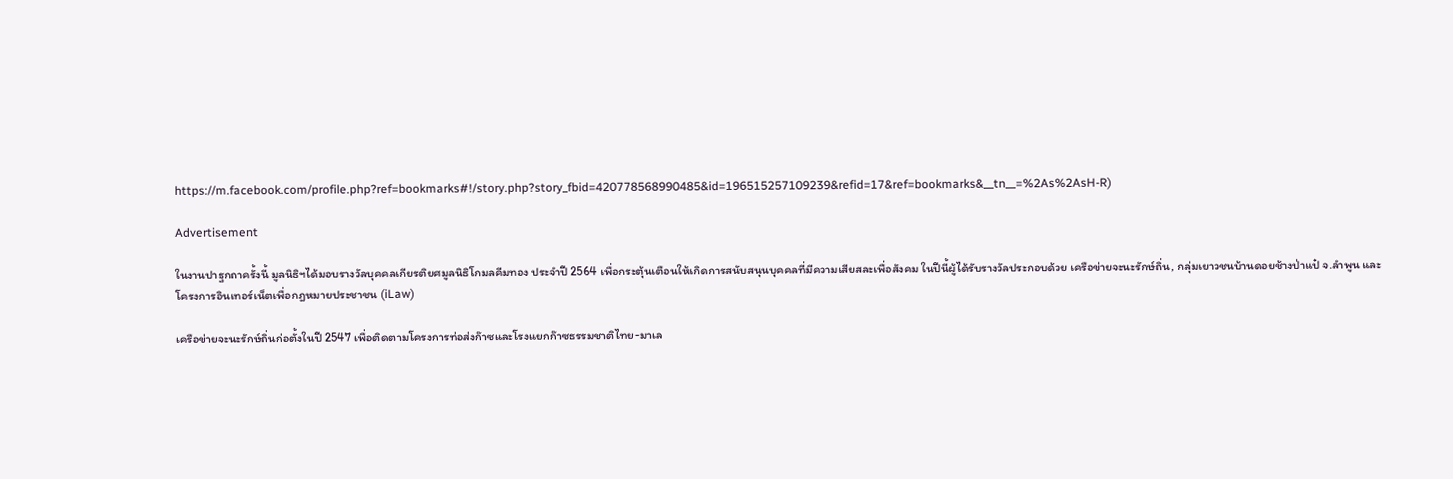https://m.facebook.com/profile.php?ref=bookmarks#!/story.php?story_fbid=420778568990485&id=196515257109239&refid=17&ref=bookmarks&__tn__=%2As%2AsH-R)

Advertisement

ในงานปาฐกถาครั้งนี้ มูลนิธิฯได้มอบรางวัลบุคคลเกียรติยศมูลนิธิโกมลคีมทอง ประจำปี 2564 เพื่อกระตุ้นเตือนให้เกิดการสนับสนุนบุคคลที่มีความเสียสละเพื่อสังคม ในปีนี้ผู้ได้รับรางวัลประกอบด้วย เครือข่ายจะนะรักษ์ถิ่น, กลุ่มเยาวชนบ้านดอยช้างป่าแป๋ จ.ลำพูน และ โครงการอินเทอร์เน็ตเพื่อกฎหมายประชาชน (iLaw)

เครือข่ายจะนะรักษ์ถิ่นก่อตั้งในปี 2547 เพื่อติดตามโครงการท่อส่งก๊าซและโรงแยกก๊าซธรรมชาติไทย-มาเล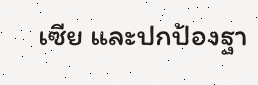เซีย และปกป้องฐา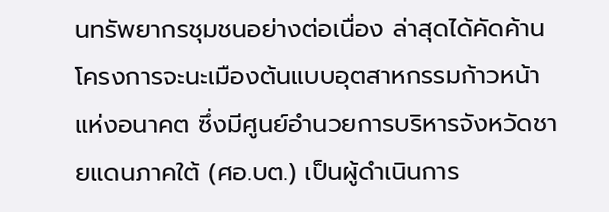นทรัพยากรชุมชนอย่างต่อเนื่อง ล่าสุดได้คัดค้านโครงการจะนะเมืองต้นแบบอุตสาหกรรมก้าวหน้าแห่งอนาคต ซึ่งมีศูนย์อำนวยการบริหารจังหวัดชายแดนภาคใต้ (ศอ.บต.) เป็นผู้ดำเนินการ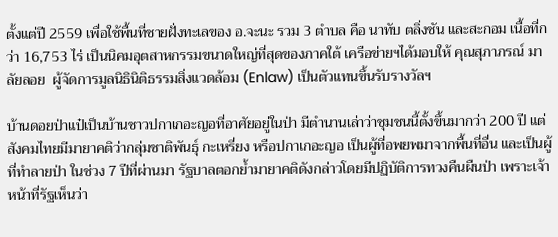ตั้งแต่ปี 2559 เพื่อใช้พื้นที่ชายฝั่งทะเลของ อ.จะนะ รวม 3 ตำบล คือ นาทับ ตลิ่งชัน และสะกอม เนื้อที่กว่า 16,753 ไร่ เป็นนิคมอุตสาหกรรมขนาดใหญ่ที่สุดของภาคใต้ เครือข่ายฯได้มอบให้ คุณสุภาภรณ์ มาลัยลอย  ผู้จัดการมูลนิธินิติธรรมสิ่งแวดล้อม (Enlaw) เป็นตัวแทนขึ้นรับรางวัลฯ

บ้านดอยป่าแป๋เป็นบ้านชาวปกาเกอะญอที่อาศัยอยู่ในป่า มีตำนานเล่าว่าชุมชนนี้ตั้งขึ้นมากว่า 200 ปี แต่สังคมไทยมีมายาคติว่ากลุ่มชาติพันธุ์ กะเหรี่ยง หรือปกาเกอะญอ เป็นผู้ที่อพยพมาจากพื้นที่อื่น และเป็นผู้ที่ทำลายป่า ในช่วง 7 ปีที่ผ่านมา รัฐบาลตอกย้ำมายาคติดังกล่าวโดยมีปฏิบัติการทวงคืนผืนป่า เพราะเจ้าหน้าที่รัฐเห็นว่า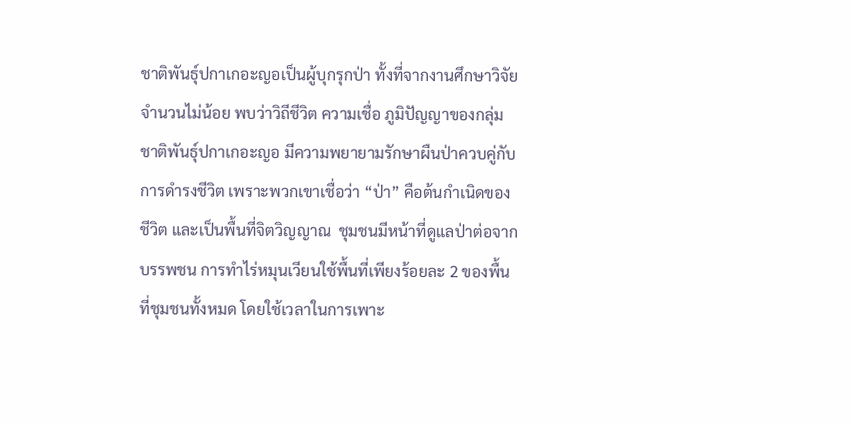ชาติพันธุ์ปกาเกอะญอเป็นผู้บุกรุกป่า ทั้งที่จากงานศึกษาวิจัยจำนวนไม่น้อย พบว่าวิถีชีวิต ความเชื่อ ภูมิปัญญาของกลุ่มชาติพันธุ์ปกาเกอะญอ มีความพยายามรักษาผืนป่าควบคู่กับการดำรงชีวิต เพราะพวกเขาเชื่อว่า “ป่า” คือต้นกำเนิดของชีวิต และเป็นพื้นที่จิตวิญญาณ  ชุมชนมีหน้าที่ดูแลป่าต่อจากบรรพชน การทำไร่หมุนเวียนใช้พื้นที่เพียงร้อยละ 2 ของพื้นที่ชุมชนทั้งหมด โดยใช้เวลาในการเพาะ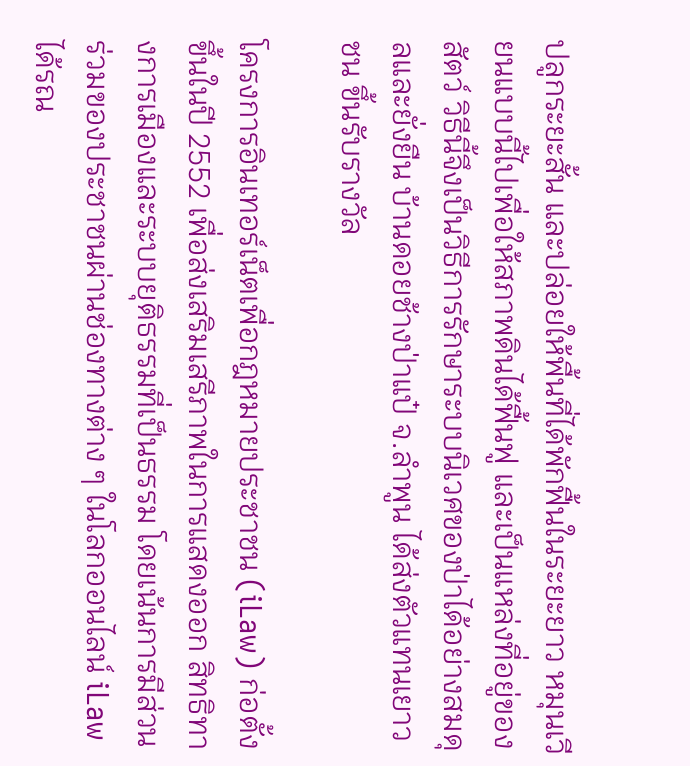ปลูกระยะสั้น และปล่อยให้พื้นที่ได้พักฟื้นในระยะยาว หมุนเวียนแบบนี้ไปเพื่อให้สภาพดินได้ฟื้นฟู และเป็นแหล่งที่อยู่ของสัตว์ วิธีนี้จึงเป็นวิธีการรักษาระบบนิเวศของป่าได้อย่างสมดุลและยั่งยืน บ้านดอยช้างป่าแป๋ จ.ลำพูน ได้ส่งตัวแทนเยาวชน ขึ้นรับรางวัล

โครงการอินเทอร์เน็ตเพื่อกฎหมายประชาชน (iLaw) ก่อตั้งขึ้นในปี 2552 เพื่อส่งเสริมเสรีภาพในการแสดงออก สิทธิทางการเมืองและระบบยุติธรรมที่เป็นธรรม โดยเน้นการมีส่วนร่วมของประชาชนผ่านช่องทางต่าง ๆ ในโลกออนไลน์ iLaw ได้รณ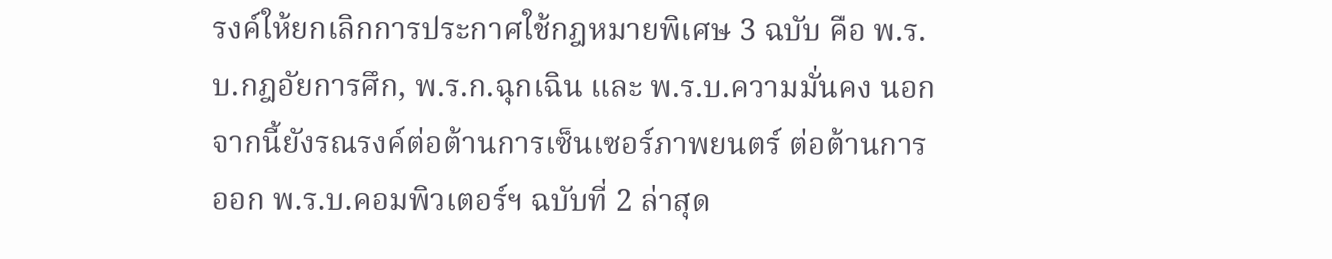รงค์ให้ยกเลิกการประกาศใช้กฎหมายพิเศษ 3 ฉบับ คือ พ.ร.บ.กฎอัยการศึก, พ.ร.ก.ฉุกเฉิน และ พ.ร.บ.ความมั่นคง นอกจากนี้ยังรณรงค์ต่อต้านการเซ็นเซอร์ภาพยนตร์ ต่อต้านการออก พ.ร.บ.คอมพิวเตอร์ฯ ฉบับที่ 2 ล่าสุด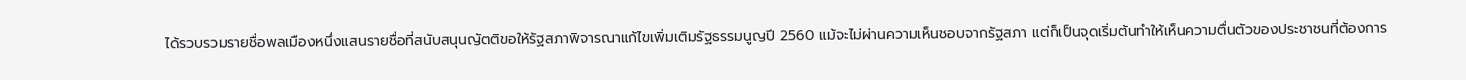ได้รวบรวมรายชื่อพลเมืองหนึ่งแสนรายชื่อที่สนับสนุนญัตติขอให้รัฐสภาพิจารณาแก้ไขเพิ่มเติมรัฐธรรมนูญปี 2560 แม้จะไม่ผ่านความเห็นชอบจากรัฐสภา แต่ก็เป็นจุดเริ่มต้นทำให้เห็นความตื่นตัวของประชาชนที่ต้องการ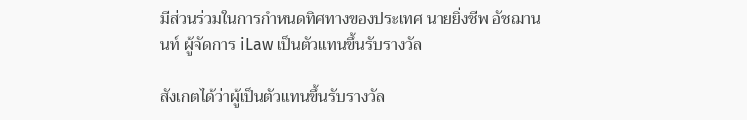มีส่วนร่วมในการกำหนดทิศทางของประเทศ นายยิ่งชีพ อัชฌานนท์ ผู้จัดการ iLaw เป็นตัวแทนขึ้นรับรางวัล

สังเกตได้ว่าผู้เป็นตัวแทนขึ้นรับรางวัล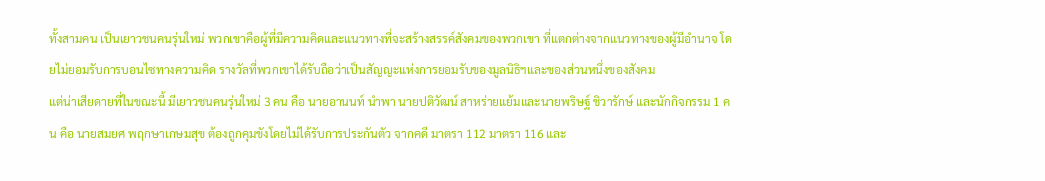ทั้งสามคน เป็นเยาวชนคนรุ่นใหม่ พวกเขาคือผู้ที่มีความคิดและแนวทางที่จะสร้างสรรค์สังคมของพวกเขา ที่แตกต่างจากแนวทางของผู้มีอำนาจ โดยไม่ยอมรับการบอนไซทางความคิด รางวัลที่พวกเขาได้รับถือว่าเป็นสัญญะแห่งการยอมรับของมูลนิธิฯและของส่วนหนึ่งของสังคม
แต่น่าเสียดายที่ในขณะนี้ มีเยาวชนคนรุ่นใหม่ 3 คน คือ นายอานนท์ นำพา นายปติวัฒน์ สาหร่ายแย้มและนายพริษฐ์ ชิวารักษ์ และนักกิจกรรม 1 คน คือ นายสมยศ พฤกษาเกษมสุข ต้องถูกคุมขังโดยไม่ได้รับการประกันตัว จากคดี มาตรา 112 มาตรา 116 และ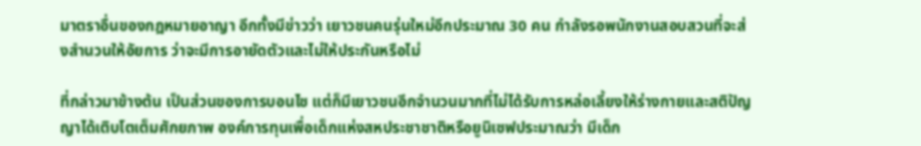มาตราอื่นของกฎหมายอาญา อีกทั้งมีข่าวว่า เยาวชนคนรุ่นใหม่อีกประมาณ 30 คน กำลังรอพนักงานสอบสวนที่จะส่งสำนวนให้อัยการ ว่าจะมีการอายัดตัวและไม่ให้ประกันหรือไม่

ที่กล่าวมาข้างต้น เป็นส่วนของการบอนไซ แต่ก็มีเยาวชนอีกจำนวนมากที่ไม่ได้รับการหล่อเลี้ยงให้ร่างกายและสติปัญญาได้เติบโตเต็มศักยภาพ องค์การทุนเพื่อเด็กแห่งสหประชาชาติหรือยูนิเซฟประมาณว่า มีเด็ก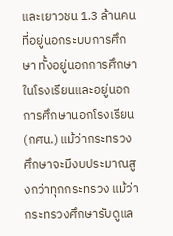และเยาวชน 1.3 ล้านคนที่อยู่นอกระบบการศึกษา ทั้งอยู่นอกการศึกษาในโรงเรียนและอยู่นอกการศึกษานอกโรงเรียน (กศน.) แม้ว่ากระทรวงศึกษาจะมีงบประมาณสูงกว่าทุกกระทรวง แม้ว่ากระทรวงศึกษารับดูแล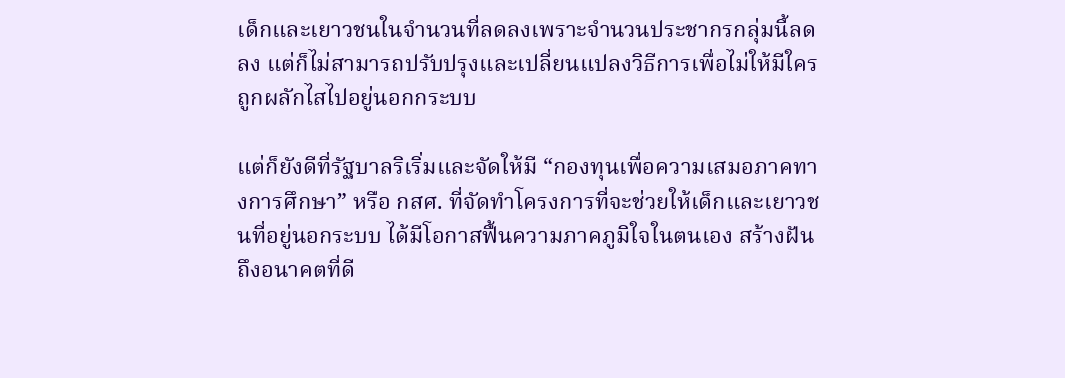เด็กและเยาวชนในจำนวนที่ลดลงเพราะจำนวนประชากรกลุ่มนี้ลดลง แต่ก็ไม่สามารถปรับปรุงและเปลี่ยนแปลงวิธีการเพื่อไม่ให้มีใครถูกผลักไสไปอยู่นอกกระบบ

แต่ก็ยังดีที่รัฐบาลริเริ่มและจัดให้มี “กองทุนเพื่อความเสมอภาคทางการศึกษา” หรือ กสศ. ที่จัดทำโครงการที่จะช่วยให้เด็กและเยาวชนที่อยู่นอกระบบ ได้มีโอกาสฟื้นความภาคภูมิใจในตนเอง สร้างฝันถึงอนาคตที่ดี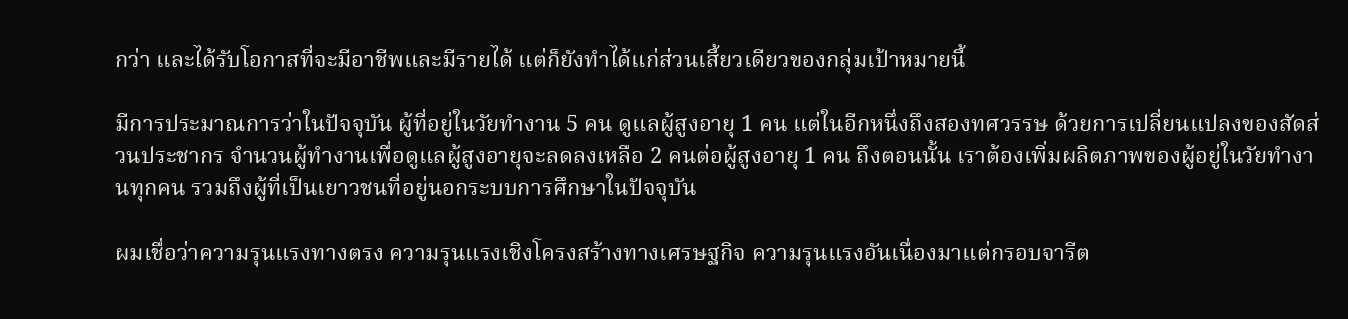กว่า และได้รับโอกาสที่จะมีอาชีพและมีรายได้ แต่ก็ยังทำได้แก่ส่วนเสี้ยวเดียวของกลุ่มเป้าหมายนี้

มีการประมาณการว่าในปัจจุบัน ผู้ที่อยู่ในวัยทำงาน 5 คน ดูแลผู้สูงอายุ 1 คน แต่ในอีกหนึ่งถึงสองทศวรรษ ด้วยการเปลี่ยนแปลงของสัดส่วนประชากร จำนวนผู้ทำงานเพื่อดูแลผู้สูงอายุจะลดลงเหลือ 2 คนต่อผู้สูงอายุ 1 คน ถึงตอนนั้น เราต้องเพิ่มผลิตภาพของผู้อยู่ในวัยทำงานทุกคน รวมถึงผู้ที่เป็นเยาวชนที่อยู่นอกระบบการศึกษาในปัจจุบัน

ผมเชื่อว่าความรุนแรงทางตรง ความรุนแรงเชิงโครงสร้างทางเศรษฐกิจ ความรุนแรงอันเนื่องมาแต่กรอบจารีต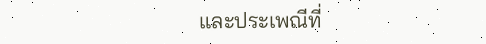และประเพณีที่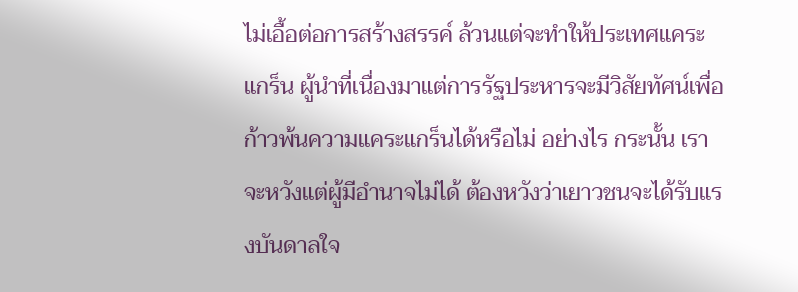ไม่เอื้อต่อการสร้างสรรค์ ล้วนแต่จะทำให้ประเทศแคระแกร็น ผู้นำที่เนื่องมาแต่การรัฐประหารจะมีวิสัยทัศน์เพื่อก้าวพ้นความแคระแกร็นได้หรือไม่ อย่างไร กระนั้น เราจะหวังแต่ผู้มีอำนาจไม่ได้ ต้องหวังว่าเยาวชนจะได้รับแรงบันดาลใจ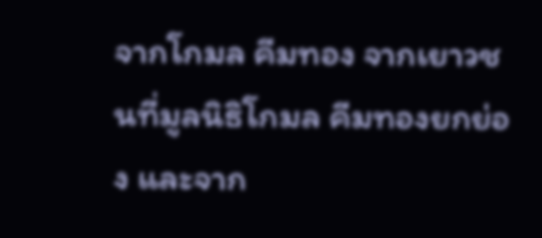จากโกมล คีมทอง จากเยาวชนที่มูลนิธิโกมล คีมทองยกย่อง และจาก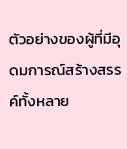ตัวอย่างของผู้ที่มีอุดมการณ์สร้างสรรค์ทั้งหลาย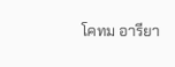โคทม อารียา